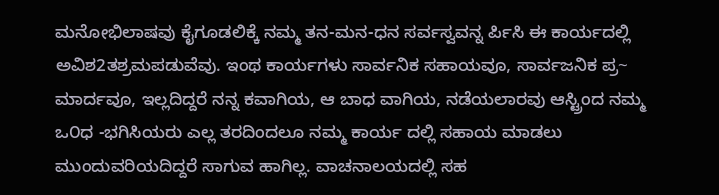ಮನೋಭಿಲಾಷವು ಕೈಗೂಡಲಿಕ್ಕೆ ನಮ್ಮ ತನ-ಮನ-ಧನ ಸರ್ವಸ್ವವನ್ನ ರ್ಪಿಸಿ ಈ ಕಾರ್ಯದಲ್ಲಿ ಅವಿಶ2ತಶ್ರಮಪಡುವೆವು. ಇಂಥ ಕಾರ್ಯಗಳು ಸಾರ್ವನಿಕ ಸಹಾಯವೂ, ಸಾರ್ವಜನಿಕ ಪ್ರ~ ಮಾರ್ದವೂ, ಇಲ್ಲದಿದ್ದರೆ ನನ್ನ ಕವಾಗಿಯ, ಆ ಬಾಧ ವಾಗಿಯ, ನಡೆಯಲಾರವು ಆಸ್ಟ್ರಿಂದ ನಮ್ಮ ಒ೦ಧ -ಭಗಿಸಿಯರು ಎಲ್ಲ ತರದಿಂದಲೂ ನಮ್ಮ ಕಾರ್ಯ ದಲ್ಲಿ ಸಹಾಯ ಮಾಡಲು ಮುಂದುವರಿಯದಿದ್ದರೆ ಸಾಗುವ ಹಾಗಿಲ್ಲ. ವಾಚನಾಲಯದಲ್ಲಿ ಸಹ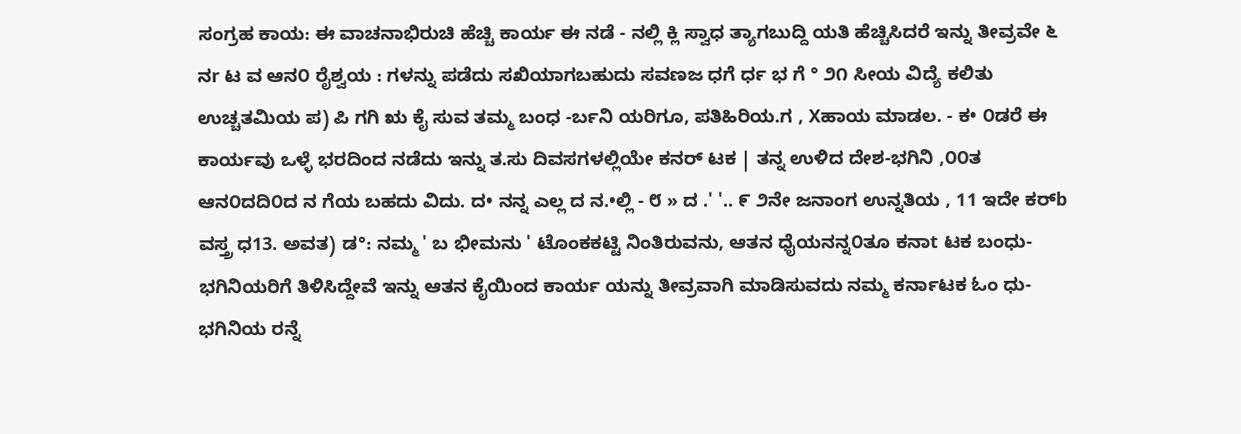ಸಂಗ್ರಹ ಕಾಯ: ಈ ವಾಚನಾಭಿರುಚಿ ಹೆಚ್ಚಿ ಕಾರ್ಯ ಈ ನಡೆ - ನಲ್ಲಿ ಕ್ಲಿ ಸ್ವಾಧ ತ್ಯಾಗಬುದ್ದಿ ಯತಿ ಹೆಚ್ಚಿಸಿದರೆ ಇನ್ನು ತೀವ್ರವೇ ೬ ನr ಟ ವ ಆನ೦ ರೈಶ್ವಯ : ಗಳನ್ನು ಪಡೆದು ಸಖಿಯಾಗಬಹುದು ಸವಣಜ ಧಗೆ ರ್ಧ ಭ ಗೆ ° ೨೧ ಸೀಯ ವಿದ್ಯೆ ಕಲಿತು ಉಚ್ಚತಮಿಯ ಪ) ಪಿ ಗಗಿ ಋ ಕೈ ಸುವ ತಮ್ಮ ಬಂಧ -ರ್ಬನಿ ಯರಿಗೂ, ಪತಿಹಿರಿಯ.ಗ , Xಹಾಯ ಮಾಡಲ. - ಕ• ೦ಡರೆ ಈ ಕಾರ್ಯವು ಒಳ್ಳೆ ಭರದಿಂದ ನಡೆದು ಇನ್ನು ತ.ಸು ದಿವಸಗಳಲ್ಲಿಯೇ ಕನರ್ ಟಕ | ತನ್ನ ಉಳಿದ ದೇಶ-ಭಗಿನಿ ,೦೦ತ ಆನ೦ದದಿ೦ದ ನ ಗೆಯ ಬಹದು ವಿದು. ದ• ನನ್ನ ಎಲ್ಲ ದ ನ.•ಲ್ಲಿ - ೮ » ದ .' '.. ೯ ೨ನೇ ಜನಾಂಗ ಉನ್ನತಿಯ , 11 ಇದೇ ಕರ್b ವಸ್ತ್ರ ಧ13. ಅವತ) ಡ°: ನಮ್ಮ ' ಬ ಭೀಮನು ' ಟೊಂಕಕಟ್ಟಿ ನಿಂತಿರುವನು, ಆತನ ಧೈಯನನ್ನ೦ತೂ ಕನಾt ಟಕ ಬಂಧು-ಭಗಿನಿಯರಿಗೆ ತಿಳಿಸಿದ್ದೇವೆ ಇನ್ನು ಆತನ ಕೈಯಿಂದ ಕಾರ್ಯ ಯನ್ನು ತೀವ್ರವಾಗಿ ಮಾಡಿಸುವದು ನಮ್ಮ ಕರ್ನಾಟಕ ಓಂ ಧು-ಭಗಿನಿಯ ರನ್ನೆ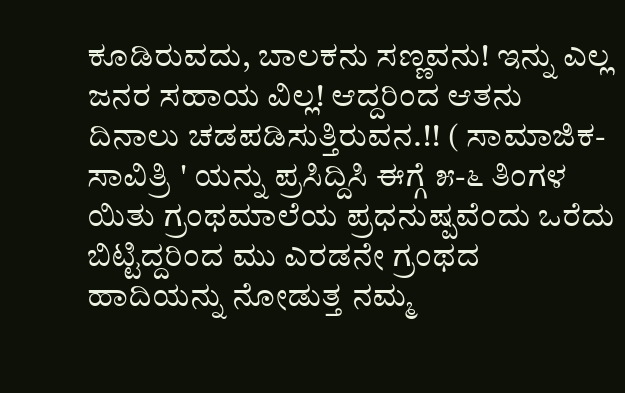ಕೂಡಿರುವದು, ಬಾಲಕನು ಸಣ್ಣವನು! ಇನ್ನು ಎಲ್ಲ ಜನರ ಸಹಾಯ ವಿಲ್ಲ! ಆದ್ದರಿಂದ ಆತನು ದಿನಾಲು ಚಡಪಡಿಸುತ್ತಿರುವನ.!! ( ಸಾಮಾಜಿಕ- ಸಾವಿತ್ರಿ ' ಯನ್ನು ಪ್ರಸಿದ್ದಿಸಿ ಈಗ್ಗೆ ೫-೬ ತಿಂಗಳ ಯಿತು ಗ್ರಂಥಮಾಲೆಯ ಪ್ರಧನುಷ್ಪವೆಂದು ಒರೆದು ಬಿಟ್ಟಿದ್ದರಿಂದ ಮು ಎರಡನೇ ಗ್ರಂಥದ ಹಾದಿಯನ್ನು ನೋಡುತ್ತ ನಮ್ಮ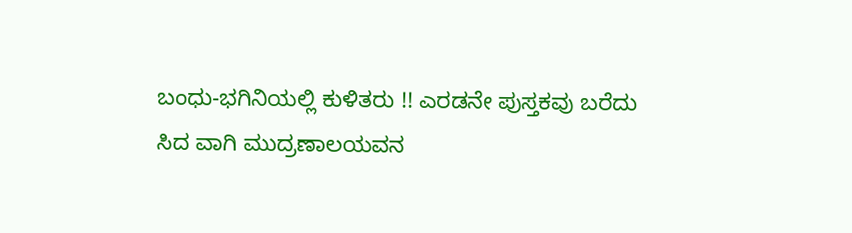ಬಂಧು-ಭಗಿನಿಯಲ್ಲಿ ಕುಳಿತರು !! ಎರಡನೇ ಪುಸ್ತಕವು ಬರೆದು ಸಿದ ವಾಗಿ ಮುದ್ರಣಾಲಯವನ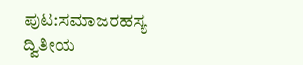ಪುಟ:ಸಮಾಜರಹಸ್ಯ ದ್ವಿತೀಯ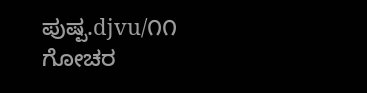ಪುಷ್ಪ.djvu/೧೧
ಗೋಚರ